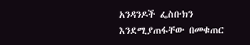አንዳንዶች ፌስቡክን እንደሚያጠፋቸው በመቁጠር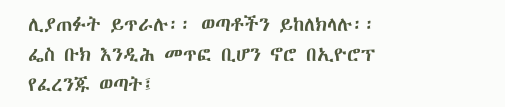ሊያጠፉት ይጥራሉ፡፡ ወጣቶችን ይከለክላሉ፡፡ ፌስ ቡክ እንዲሕ መጥፎ ቢሆን ኖሮ በኢዮሮፕ የፈረንጁ ወጣት፤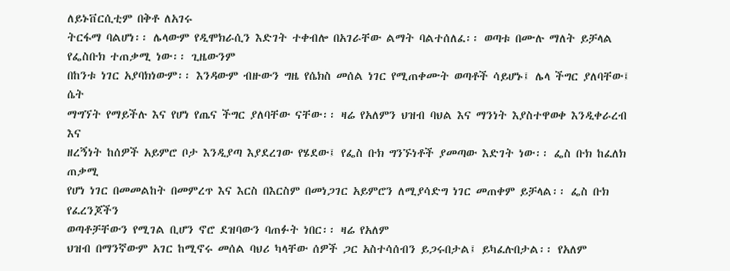ለይኑቨርሲቲም በቅቶ ለአገሩ
ትርፋማ ባልሆነ፡፡ ሌላውም የዲሞክራሲን እድገት ተቀብሎ በአገራቸው ልማት ባልተሰለፈ፡፡ ወጣቱ በሙሉ ማለት ይቻላል የፌስቡክ ተጠቃሚ ነው፡፡ ጊዜውንም
በከንቱ ነገር አያባክነውም፡፡ እንዳውም ብዙውን ግዜ የሴክስ መሰል ነገር የሚጠቀሙት ወጣቶች ሳይሆኑ፤ ሌላ ችግር ያለባቸው፤ ሴት
ማግኘት የማይችሉ እና የሆነ የጤና ችግር ያለባቸው ናቸው፡፡ ዛሬ የአለምን ህዝብ ባህል እና ማንነት እያስተዋወቀ እንዲቀራረብ እና
ዘረኝነት ከሰዎች አይምሮ ቦታ እንዲያጣ እያደረገው የሄደው፤ የፌስ ቡክ ግንኙነቶች ያመጣው እድገት ነው፡፡ ፌስ ቡክ ከፈለክ ጠቃሚ
የሆነ ነገር በመመልከት በመምረጥ እና እርስ በእርስም በመነጋገር አይምሮን ለሚያሳድግ ነገር መጠቀም ይቻላል፡፡ ፌስ ቡክ የፈረንጆችን
ወጣቶቻቸውን የሚገል ቢሆን ኖሮ ደዝባውን ባጠፉት ነበር፡፡ ዛሬ የአለም
ህዝብ በማንኛውም አገር ከሚኖሩ መሰል ባህሪ ካላቸው ሰዎች ጋር አስተሳሰብን ይጋሩበታል፤ ይካፈሉበታል፡፡ የአለም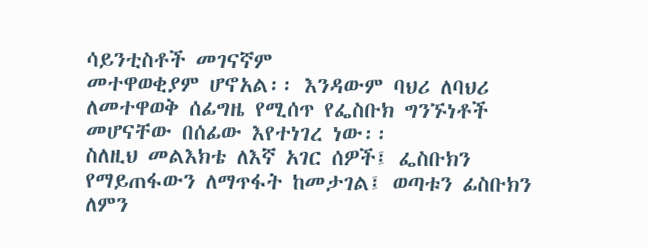ሳይንቲስቶች መገናኛም
መተዋወቂያም ሆኖአል፡፡ እንዳውም ባህሪ ለባህሪ ለመተዋወቅ ሰፊግዜ የሚሰጥ የፌስቡክ ግንኙነቶች መሆናቸው በሰፊው እየተነገረ ነው፡፡
ስለዚህ መልእክቴ ለእኛ አገር ሰዎች፤ ፌስቡክን የማይጠፋውን ለማጥፋት ከመታገል፤ ወጣቱን ፊስቡክን ለምን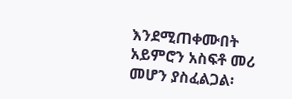እንደሚጠቀሙበት
አይምሮን አስፍቶ መሪ መሆን ያስፈልጋል፡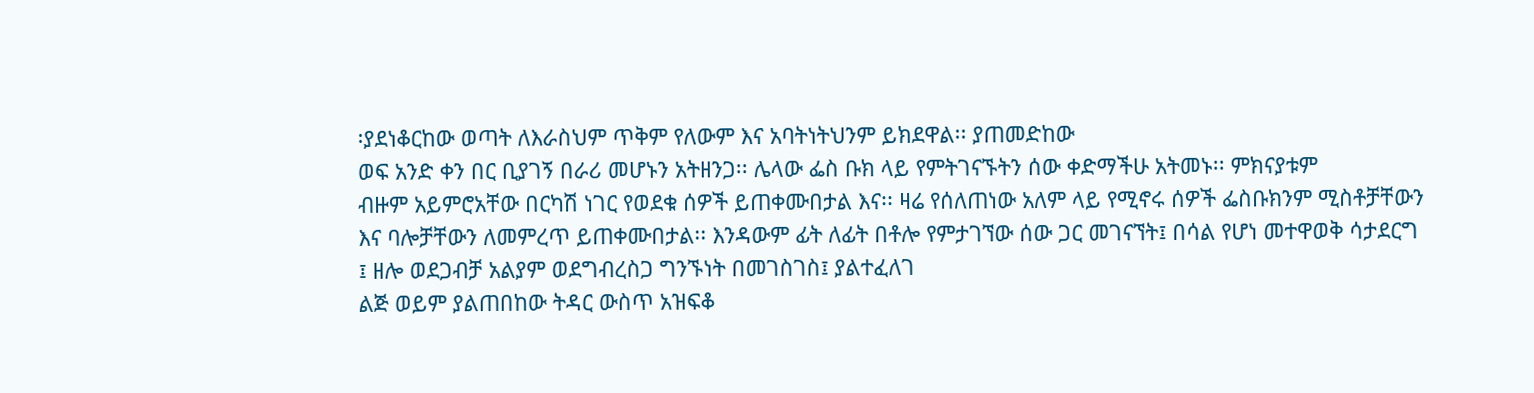፡ያደነቆርከው ወጣት ለእራስህም ጥቅም የለውም እና አባትነትህንም ይክደዋል፡፡ ያጠመድከው
ወፍ አንድ ቀን በር ቢያገኝ በራሪ መሆኑን አትዘንጋ፡፡ ሌላው ፌስ ቡክ ላይ የምትገናኙትን ሰው ቀድማችሁ አትመኑ፡፡ ምክናያቱም
ብዙም አይምሮአቸው በርካሽ ነገር የወደቁ ሰዎች ይጠቀሙበታል እና፡፡ ዛሬ የሰለጠነው አለም ላይ የሚኖሩ ሰዎች ፌስቡክንም ሚስቶቻቸውን
እና ባሎቻቸውን ለመምረጥ ይጠቀሙበታል፡፡ እንዳውም ፊት ለፊት በቶሎ የምታገኘው ሰው ጋር መገናኘት፤ በሳል የሆነ መተዋወቅ ሳታደርግ
፤ ዘሎ ወደጋብቻ አልያም ወደግብረስጋ ግንኙነት በመገስገስ፤ ያልተፈለገ
ልጅ ወይም ያልጠበከው ትዳር ውስጥ አዝፍቆ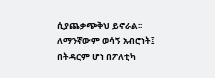ሲያጨቃጭቅህ ይኖራል፡፡ ለማንኛውም ወሳኝ አብሮነት፤ በትዳርም ሆነ በፖለቲካ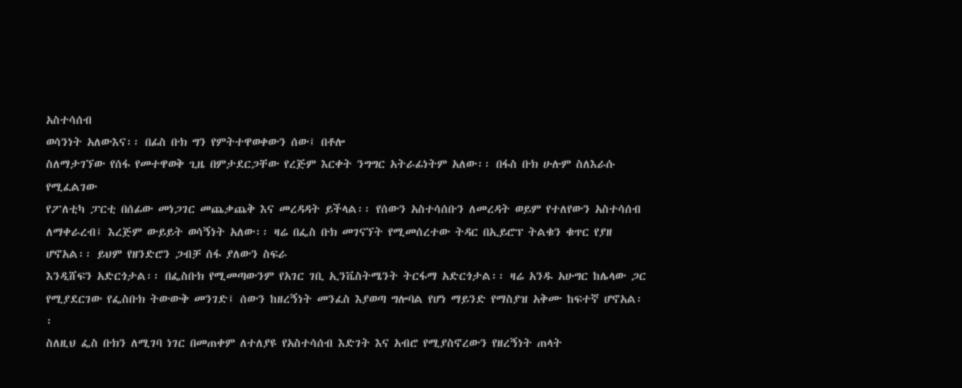አስተሳሰብ
ወሳንነት አለውእና፡፡ በፊስ ቡክ ግን የምትተዋወቀውን ሰው፤ በቶሎ
ስለማታገኘው የሰፋ የመተዋወቅ ጊዜ በምታደርጋቸው የረጅም እርቀት ንግግር አትራፊነትም አለው፡፡ በፋስ ቡክ ሁሉም ስለእራሱ የሚፈልገው
የፖለቲካ ፓርቲ በሰፊው መነጋገር መጨቃጨቅ እና መረዳዳት ይችላል፡፡ የሰውን አስተሳሰቡን ለመረዳት ወይም የተለየውን አስተሳሰብ
ለማቀራረብ፤ እረጅም ውይይት ወሳኝነት አለው፡፡ ዛሬ በፌስ ቡክ መገናኘት የሚመሰረተው ትዳር በኢይሮፕ ትልቁን ቁጥር የያዘ ሆኖአል፡፡ ይህም የዘንድሮን ጋብቻ ሰፋ ያለውን ስፍራ
እንዲሸፍን አድርጎታል፡፡ በፌስቡክ የሚመጣውንም የአገር ገቢ ኢንቬስትሜንት ትርፋማ አድርጎታል፡፡ ዛሬ አንዱ አሁግር ከሌላው ጋር
የሚያደርገው የፌስቡክ ትውውቅ መንገድ፤ ሰውን ከዘረኝነት መንፈስ እያወጣ ግሎባል የሆነ ማይንድ የማስያዝ አቅሙ ከፍተኛ ሆኖአል፡፡
ስለዚህ ፌስ ቡክን ለሚገባ ነገር በመጠቀም ለተለያዩ የአስተሳሰብ እድገት እና አብሮ የሚያስኖረውን የዘረኝነት ጠላት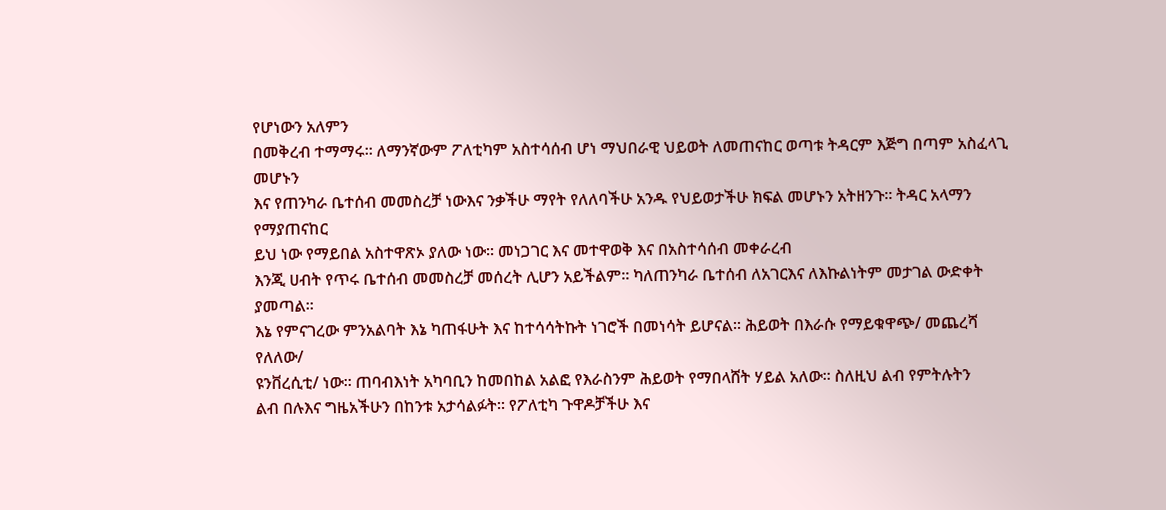የሆነውን አለምን
በመቅረብ ተማማሩ፡፡ ለማንኛውም ፖለቲካም አስተሳሰብ ሆነ ማህበራዊ ህይወት ለመጠናከር ወጣቱ ትዳርም እጅግ በጣም አስፈላጊ መሆኑን
እና የጠንካራ ቤተሰብ መመስረቻ ነውእና ንቃችሁ ማየት የለለባችሁ አንዱ የህይወታችሁ ክፍል መሆኑን አትዘንጉ፡፡ ትዳር አላማን የማያጠናከር
ይህ ነው የማይበል አስተዋጽኦ ያለው ነው፡፡ መነጋገር እና መተዋወቅ እና በአስተሳሰብ መቀራረብ
እንጂ ሀብት የጥሩ ቤተሰብ መመስረቻ መሰረት ሊሆን አይችልም፡፡ ካለጠንካራ ቤተሰብ ለአገርእና ለእኩልነትም መታገል ውድቀት ያመጣል፡፡
እኔ የምናገረው ምንአልባት እኔ ካጠፋሁት እና ከተሳሳትኩት ነገሮች በመነሳት ይሆናል፡፡ ሕይወት በእራሱ የማይቁዋጭ/ መጨረሻ የለለው/
ዩንቨረሲቲ/ ነው፡፡ ጠባብእነት አካባቢን ከመበከል አልፎ የእራስንም ሕይወት የማበላሸት ሃይል አለው፡፡ ስለዚህ ልብ የምትሉትን
ልብ በሉእና ግዜአችሁን በከንቱ አታሳልፉት፡፡ የፖለቲካ ጉዋዶቻችሁ እና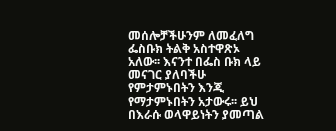መሰሎቻችሁንም ለመፈለግ ፌስቡክ ትልቅ አስተዋጽኦ
አለው፡፡ እናንተ በፌስ ቡክ ላይ መናገር ያለባችሁ የምታምኑበትን እንጂ የማታምኑበትን አታውሩ፡፡ ይህ በእራሱ ወላዋይነትን ያመጣል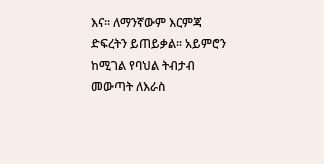እና፡፡ ለማንኛውም እርምጃ ድፍረትን ይጠይቃል፡፡ አይምሮን ከሚገል የባህል ትብታብ መውጣት ለእራስ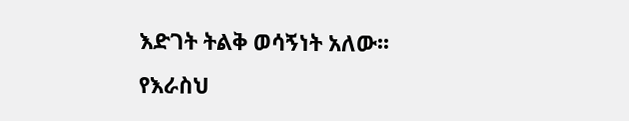እድገት ትልቅ ወሳኝነት አለው፡፡
የእራስህ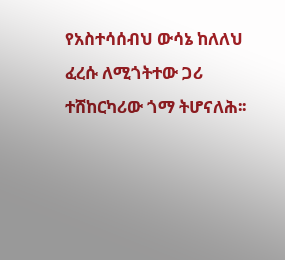የአስተሳሰብህ ውሳኔ ከለለህ ፈረሱ ለሚጎትተው ጋሪ ተሸከርካሪው ጎማ ትሆናለሕ፡፡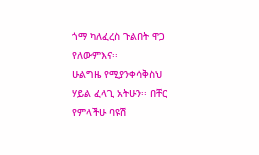ጎማ ካለፈረስ ጉልበት ዋጋ የለውምእና፡፡
ሁልግዜ የሚያንቀሳቅስህ ሃይል ፈላጊ አትሁን፡፡ በቸር የምላችሁ ባዩሽ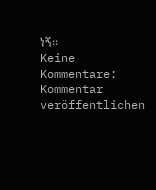ነኝ፡፡
Keine Kommentare:
Kommentar veröffentlichen